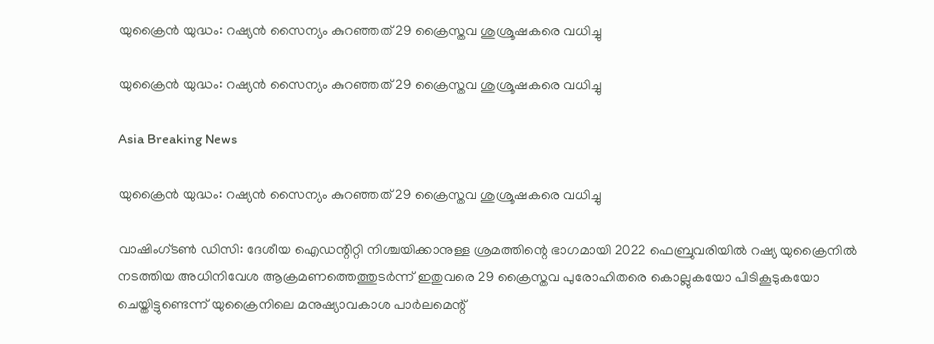യുക്രൈന്‍ യുദ്ധം: റഷ്യന്‍ സൈന്യം കുറഞ്ഞത് 29 ക്രൈസ്തവ ശുശ്രൂഷകരെ വധിച്ചു

യുക്രൈന്‍ യുദ്ധം: റഷ്യന്‍ സൈന്യം കുറഞ്ഞത് 29 ക്രൈസ്തവ ശുശ്രൂഷകരെ വധിച്ചു

Asia Breaking News

യുക്രൈന്‍ യുദ്ധം: റഷ്യന്‍ സൈന്യം കുറഞ്ഞത് 29 ക്രൈസ്തവ ശുശ്രൂഷകരെ വധിച്ചു

വാഷിംഗ്ടണ്‍ ഡിസി: ദേശീയ ഐഡന്റിറ്റി നിശ്ചയിക്കാനുള്ള ശ്രമത്തിന്റെ ഭാഗമായി 2022 ഫെബ്രുവരിയില്‍ റഷ്യ യുക്രൈനില്‍ നടത്തിയ അധിനിവേശ ആക്രമണത്തെത്തുടര്‍ന്ന് ഇതുവരെ 29 ക്രൈസ്തവ പുരോഹിതരെ കൊല്ലുകയോ പിടികൂടുകയോ ചെയ്തിട്ടുണ്ടെന്ന് യുക്രൈനിലെ മനുഷ്യാവകാശ പാര്‍ലമെന്റ്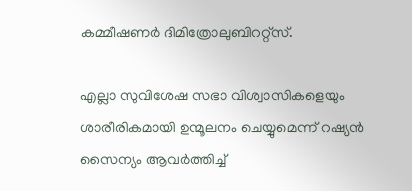കമ്മീഷണര്‍ ദിമിത്രോലുബിററ്റ്സ്.

എല്ലാ സുവിശേഷ സഭാ വിശ്വാസികളെയും ശാരീരികമായി ഉന്മൂലനം ചെയ്യുമെന്ന് റഷ്യന്‍ സൈന്യം ആവര്‍ത്തിച്ച്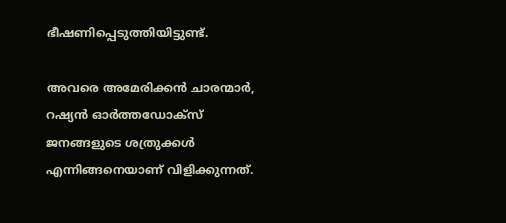ഭീഷണിപ്പെടുത്തിയിട്ടുണ്ട്.

അവരെ അമേരിക്കന്‍ ചാരന്മാര്‍, റഷ്യന്‍ ഓര്‍ത്തഡോക്സ് ജനങ്ങളുടെ ശത്രുക്കള്‍ എന്നിങ്ങനെയാണ് വിളിക്കുന്നത്.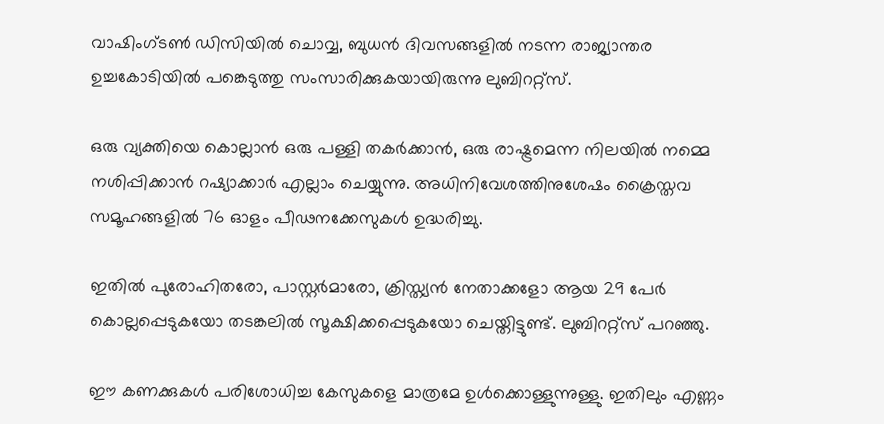വാഷിംഗ്ടണ്‍ ഡിസിയില്‍ ചൊവ്വ, ബുധന്‍ ദിവസങ്ങളില്‍ നടന്ന രാജ്യാന്തര ഉച്ചകോടിയില്‍ പങ്കെടുത്തു സംസാരിക്കുകയായിരുന്നു ലുബിററ്റ്സ്.

ഒരു വ്യക്തിയെ കൊല്ലാന്‍ ഒരു പള്ളി തകര്‍ക്കാന്‍, ഒരു രാഷ്ട്രമെന്ന നിലയില്‍ നമ്മെ നശിപ്പിക്കാന്‍ റഷ്യാക്കാര്‍ എല്ലാം ചെയ്യുന്നു. അധിനിവേശത്തിനുശേഷം ക്രൈസ്തവ സമൂഹങ്ങളില്‍ 76 ഓളം പീഢനക്കേസുകള്‍ ഉദ്ധരിച്ചു.

ഇതില്‍ പുരോഹിതരോ, പാസ്റ്റര്‍മാരോ, ക്രിസ്ത്യന്‍ നേതാക്കളോ ആയ 29 പേര്‍ കൊല്ലപ്പെടുകയോ തടങ്കലില്‍ സൂക്ഷിക്കപ്പെടുകയോ ചെയ്തിട്ടുണ്ട്. ലുബിററ്റ്സ് പറഞ്ഞു.

ഈ കണക്കുകള്‍ പരിശോധിച്ച കേസുകളെ മാത്രമേ ഉള്‍ക്കൊള്ളുന്നുള്ളു. ഇതിലും എണ്ണം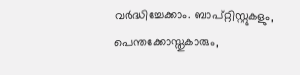വര്‍ദ്ധിച്ചേക്കാം. ബാപ്റ്റിസ്റ്റുകളും, പെന്തക്കോസ്തുകാരും,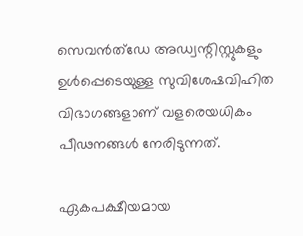സെവന്‍ത്ഡേ അഡ്വന്റിസ്റ്റുകളും ഉള്‍പ്പെടെയുള്ള സുവിശേഷവിഹിത വിഭാഗങ്ങളാണ് വളരെയധികം പീഢനങ്ങള്‍ നേരിടുന്നത്.

ഏകപക്ഷീയമായ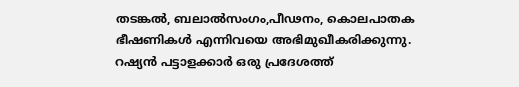തടങ്കല്‍, ബലാല്‍സംഗം,പീഢനം, കൊലപാതക ഭീഷണികള്‍ എന്നിവയെ അഭിമുഖീകരിക്കുന്നു. റഷ്യന്‍ പട്ടാളക്കാര്‍ ഒരു പ്രദേശത്ത്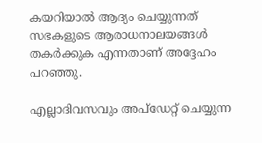കയറിയാല്‍ ആദ്യം ചെയ്യുന്നത് സഭകളുടെ ആരാധനാലയങ്ങള്‍ തകര്‍ക്കുക എന്നതാണ് അദ്ദേഹം പറഞ്ഞു.

എല്ലാദിവസവും അപ്ഡേറ്റ് ചെയ്യുന്ന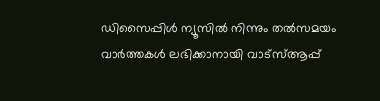ഡിസൈപ്പിൾ ന്യൂസിൽ നിന്നും തൽസമയം വാർത്തകൾ ലഭിക്കാനായി വാട്സ്ആപ്പ്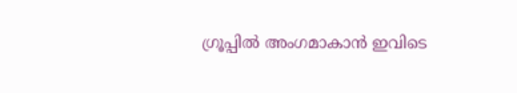ഗ്രൂപ്പിൽ അംഗമാകാൻ ഇവിടെ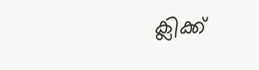ക്ലിക്ക്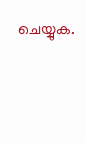ചെയ്യുക.